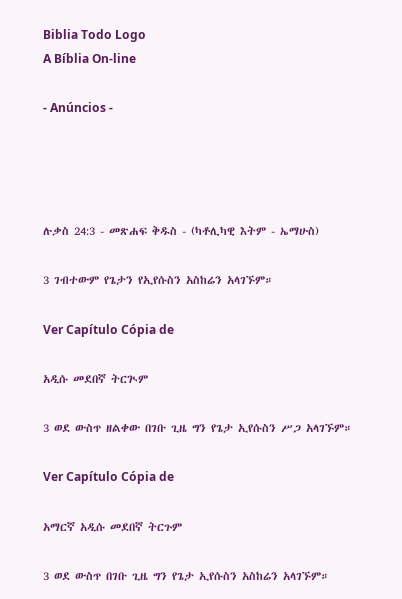Biblia Todo Logo
A Bíblia On-line

- Anúncios -




ሉቃስ 24:3 - መጽሐፍ ቅዱስ - (ካቶሊካዊ እትም - ኤማሁስ)

3 ገብተውም የጌታን የኢየሱስን አስከሬን አላገኙም።

Ver Capítulo Cópia de

አዲሱ መደበኛ ትርጒም

3 ወደ ውስጥ ዘልቀው በገቡ ጊዜ ግን የጌታ ኢየሱስን ሥጋ አላገኙም።

Ver Capítulo Cópia de

አማርኛ አዲሱ መደበኛ ትርጉም

3 ወደ ውስጥ በገቡ ጊዜ ግን የጌታ ኢየሱስን አስከሬን አላገኙም።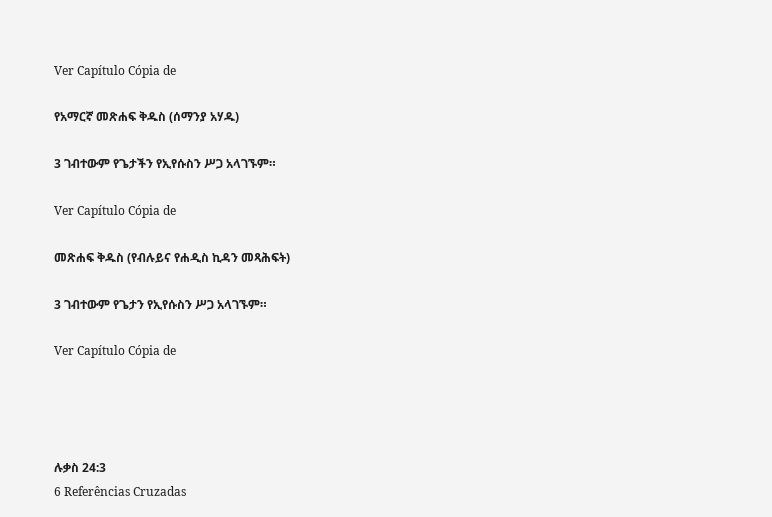Ver Capítulo Cópia de

የአማርኛ መጽሐፍ ቅዱስ (ሰማንያ አሃዱ)

3 ገብተውም የጌታችን የኢየሱስን ሥጋ አላገኙም።

Ver Capítulo Cópia de

መጽሐፍ ቅዱስ (የብሉይና የሐዲስ ኪዳን መጻሕፍት)

3 ገብተውም የጌታን የኢየሱስን ሥጋ አላገኙም።

Ver Capítulo Cópia de




ሉቃስ 24:3
6 Referências Cruzadas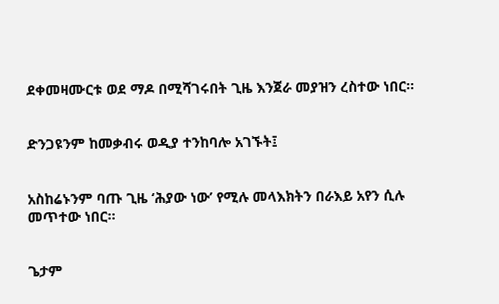ደቀመዛሙርቱ ወደ ማዶ በሚሻገሩበት ጊዜ እንጀራ መያዝን ረስተው ነበር።


ድንጋዩንም ከመቃብሩ ወዲያ ተንከባሎ አገኙት፤


አስከሬኑንም ባጡ ጊዜ ‘ሕያው ነው’ የሚሉ መላእክትን በራእይ አየን ሲሉ መጥተው ነበር።


ጌታም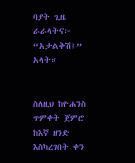ባያት ጊዜ ራራላትና፦ “አታልቅሽ፤” አላት።


ስለዚህ ከዮሐንስ ጥምቀት ጀምሮ ከእኛ ዘንድ እስካረገበት ቀን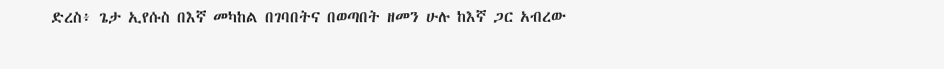ድረስ፥ ጌታ ኢየሱስ በእኛ መካከል በገባበትና በወጣበት ዘመን ሁሉ ከእኛ ጋር አብረው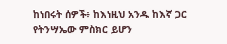ከነበሩት ሰዎች፥ ከእነዚህ አንዱ ከእኛ ጋር የትንሣኤው ምስክር ይሆን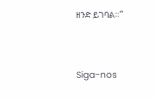ዘንድ ይገባል።”


Siga-nos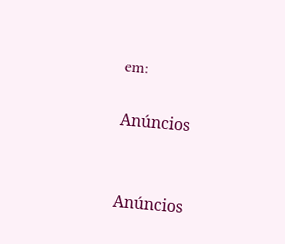em:

Anúncios


Anúncios